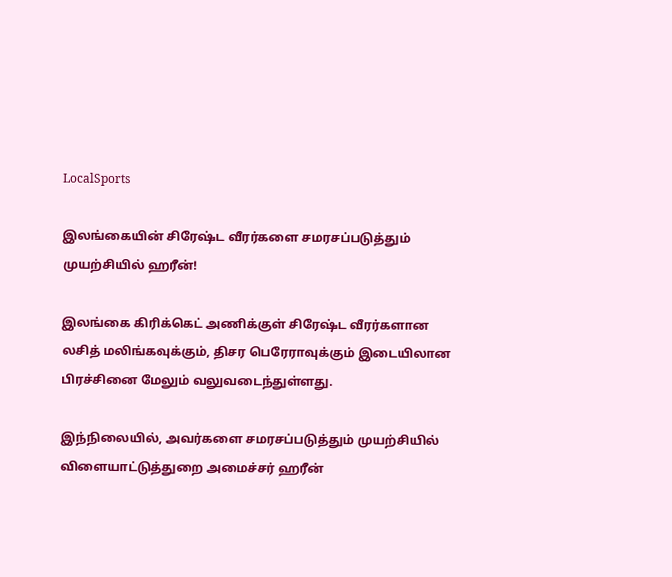LocalSports

இலங்கையின் சிரேஷ்ட வீரர்களை சமரசப்படுத்தும் முயற்சியில் ஹரீன்!

இலங்கை கிரிக்கெட் அணிக்குள் சிரேஷ்ட வீரர்களான லசித் மலிங்கவுக்கும், திசர பெரேராவுக்கும் இடையிலான பிரச்சினை மேலும் வலுவடைந்துள்ளது.

இந்நிலையில், அவர்களை சமரசப்படுத்தும் முயற்சியில் விளையாட்டுத்துறை அமைச்சர் ஹரீன்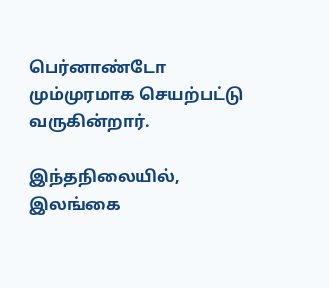பெர்னாண்டோ மும்முரமாக செயற்பட்டு வருகின்றார்.

இந்தநிலையில், இலங்கை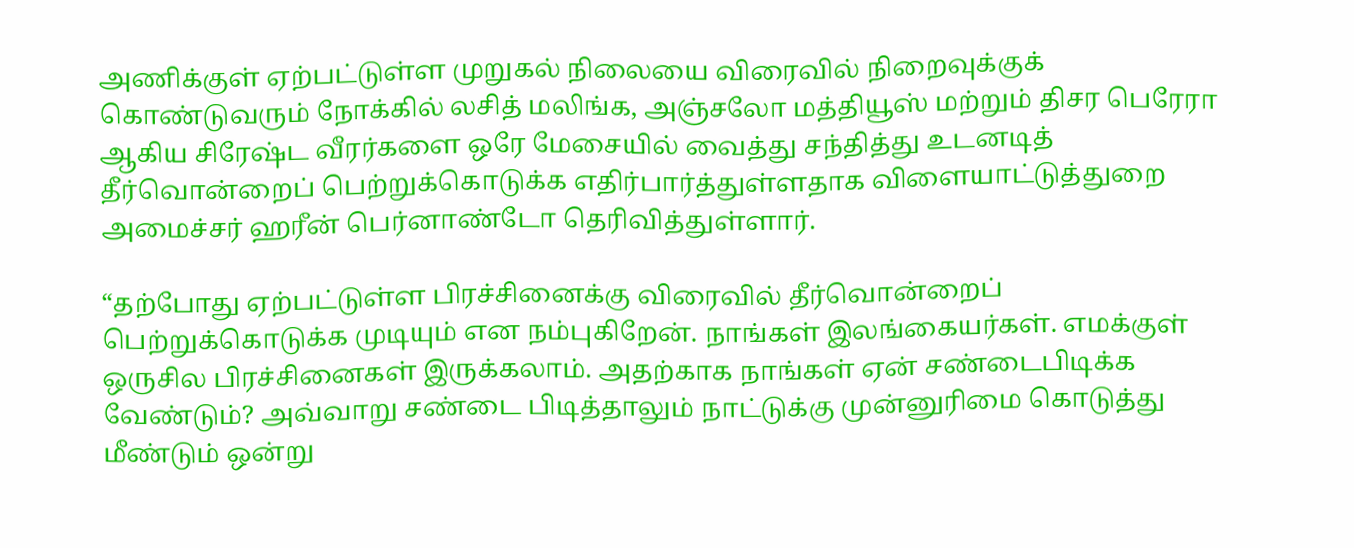அணிக்குள் ஏற்பட்டுள்ள முறுகல் நிலையை விரைவில் நிறைவுக்குக் கொண்டுவரும் நோக்கில் லசித் மலிங்க, அஞ்சலோ மத்தியூஸ் மற்றும் திசர பெரேரா ஆகிய சிரேஷ்ட வீரர்களை ஒரே மேசையில் வைத்து சந்தித்து உடனடித் தீர்வொன்றைப் பெற்றுக்கொடுக்க எதிர்பார்த்துள்ளதாக விளையாட்டுத்துறை அமைச்சர் ஹரீன் பெர்னாண்டோ தெரிவித்துள்ளார்.

“தற்போது ஏற்பட்டுள்ள பிரச்சினைக்கு விரைவில் தீர்வொன்றைப் பெற்றுக்கொடுக்க முடியும் என நம்புகிறேன். நாங்கள் இலங்கையர்கள். எமக்குள் ஒருசில பிரச்சினைகள் இருக்கலாம். அதற்காக நாங்கள் ஏன் சண்டைபிடிக்க வேண்டும்? அவ்வாறு சண்டை பிடித்தாலும் நாட்டுக்கு முன்னுரிமை கொடுத்து மீண்டும் ஒன்று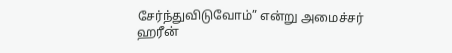சேர்ந்துவிடுவோம்” என்று அமைச்சர் ஹரீன்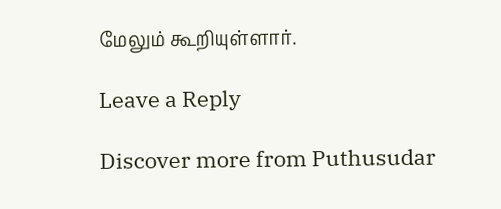மேலும் கூறியுள்ளார்.

Leave a Reply

Discover more from Puthusudar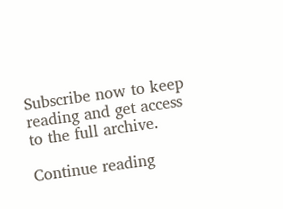Subscribe now to keep reading and get access to the full archive.

Continue reading